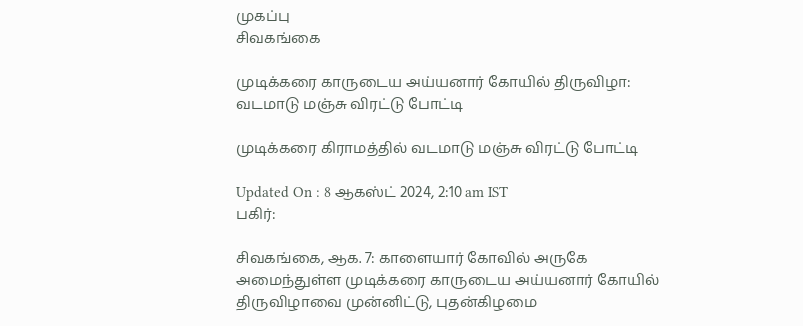முகப்பு
சிவகங்கை

முடிக்கரை காருடைய அய்யனார் கோயில் திருவிழா: வடமாடு மஞ்சு விரட்டு போட்டி

முடிக்கரை கிராமத்தில் வடமாடு மஞ்சு விரட்டு போட்டி

Updated On : 8 ஆகஸ்ட் 2024, 2:10 am IST
பகிர்:

சிவகங்கை, ஆக. 7: காளையார் கோவில் அருகே அமைந்துள்ள முடிக்கரை காருடைய அய்யனார் கோயில் திருவிழாவை முன்னிட்டு, புதன்கிழமை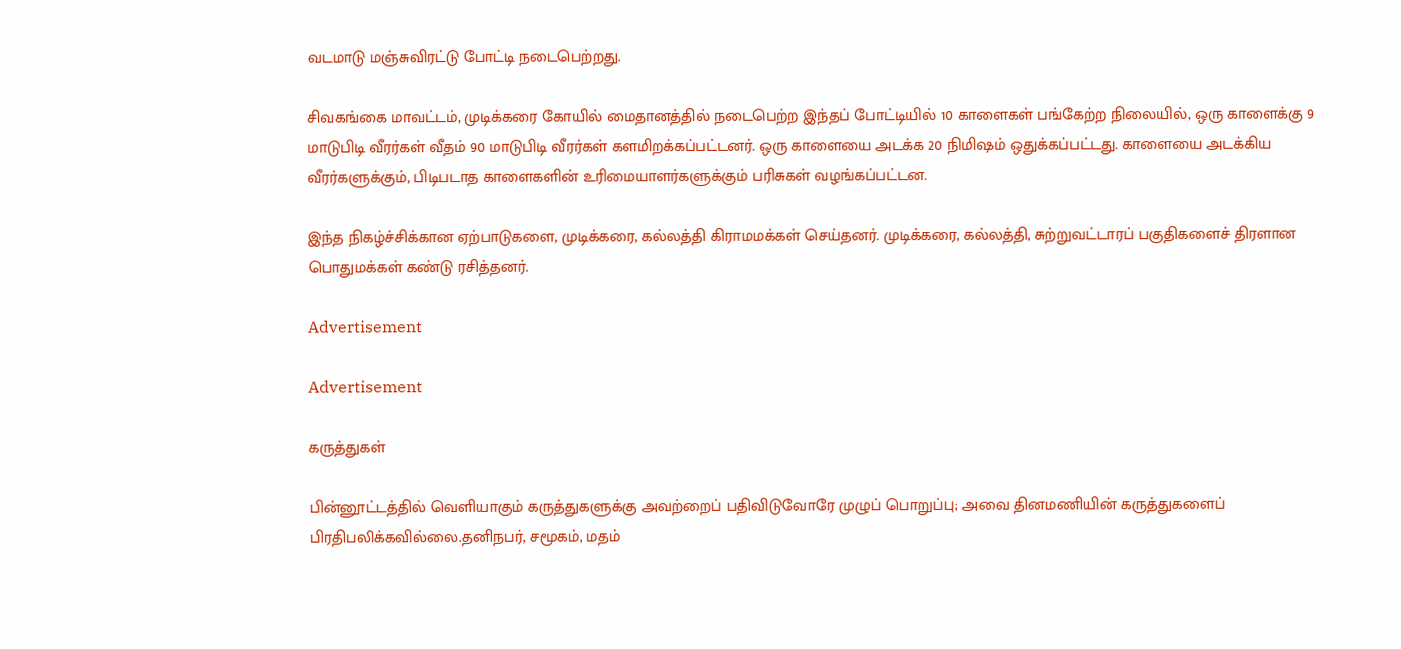வடமாடு மஞ்சுவிரட்டு போட்டி நடைபெற்றது.

சிவகங்கை மாவட்டம், முடிக்கரை கோயில் மைதானத்தில் நடைபெற்ற இந்தப் போட்டியில் 10 காளைகள் பங்கேற்ற நிலையில், ஒரு காளைக்கு 9 மாடுபிடி வீரர்கள் வீதம் 90 மாடுபிடி வீரர்கள் களமிறக்கப்பட்டனர். ஒரு காளையை அடக்க 20 நிமிஷம் ஒதுக்கப்பட்டது. காளையை அடக்கிய வீரர்களுக்கும், பிடிபடாத காளைகளின் உரிமையாளர்களுக்கும் பரிசுகள் வழங்கப்பட்டன.

இந்த நிகழ்ச்சிக்கான ஏற்பாடுகளை, முடிக்கரை, கல்லத்தி கிராமமக்கள் செய்தனர். முடிக்கரை, கல்லத்தி, சுற்றுவட்டாரப் பகுதிகளைச் திரளான பொதுமக்கள் கண்டு ரசித்தனர்.

Advertisement

Advertisement

கருத்துகள்

பின்னூட்டத்தில் வெளியாகும் கருத்துகளுக்கு அவற்றைப் பதிவிடுவோரே முழுப் பொறுப்பு; அவை தினமணியின் கருத்துகளைப் பிரதிபலிக்கவில்லை.தனிநபர், சமூகம், மதம்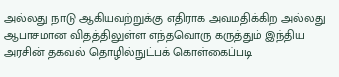அல்லது நாடு ஆகியவற்றுக்கு எதிராக அவமதிக்கிற அல்லது ஆபாசமான விதத்திலுள்ள எந்தவொரு கருத்தும் இந்திய அரசின் தகவல் தொழில்நுட்பக் கொள்கைப்படி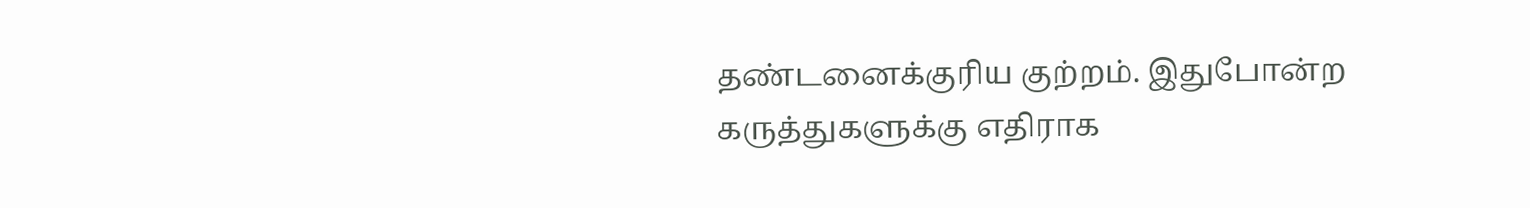தண்டனைக்குரிய குற்றம். இதுபோன்ற கருத்துகளுக்கு எதிராக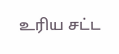உரிய சட்ட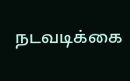நடவடிக்கை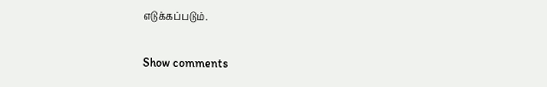எடுக்கப்படும்.

Show comments